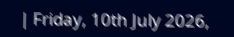| Friday, 10th July 2026,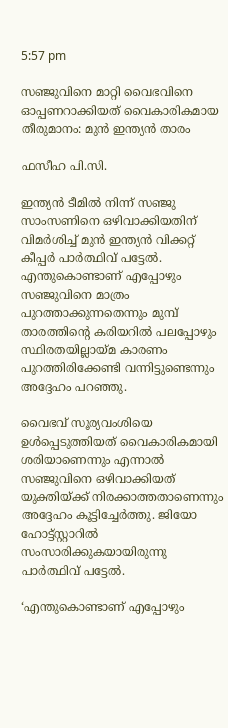5:57 pm

സഞ്ജുവിനെ മാറ്റി വൈഭവിനെ ഓപ്പണറാക്കിയത് വൈകാരികമായ തീരുമാനം: മുന്‍ ഇന്ത്യന്‍ താരം

ഫസീഹ പി.സി.

ഇന്ത്യന്‍ ടീമില്‍ നിന്ന് സഞ്ജു സാംസണിനെ ഒഴിവാക്കിയതിന് വിമര്‍ശിച്ച് മുന്‍ ഇന്ത്യന്‍ വിക്കറ്റ് കീപ്പര്‍ പാര്‍ത്ഥിവ് പട്ടേല്‍. എന്തുകൊണ്ടാണ് എപ്പോഴും സഞ്ജുവിനെ മാത്രം പുറത്താക്കുന്നതെന്നും മുമ്പ് താരത്തിന്റെ കരിയറില്‍ പലപ്പോഴും സ്ഥിരതയില്ലായ്മ കാരണം പുറത്തിരിക്കേണ്ടി വന്നിട്ടുണ്ടെന്നും അദ്ദേഹം പറഞ്ഞു.

വൈഭവ് സൂര്യവംശിയെ ഉള്‍പ്പെടുത്തിയത് വൈകാരികമായി ശരിയാണെന്നും എന്നാല്‍ സഞ്ജുവിനെ ഒഴിവാക്കിയത് യുക്തിയ്ക്ക് നിരക്കാത്തതാണെന്നും അദ്ദേഹം കൂട്ടിച്ചേര്‍ത്തു. ജിയോ ഹോട്ട്സ്റ്റാറില്‍ സംസാരിക്കുകയായിരുന്നു പാര്‍ത്ഥിവ് പട്ടേല്‍.

‘എന്തുകൊണ്ടാണ് എപ്പോഴും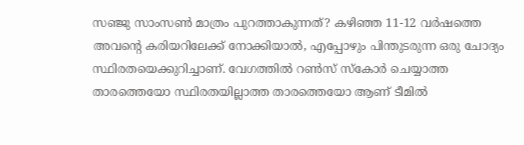സഞ്ജു സാംസണ്‍ മാത്രം പുറത്താകുന്നത്? കഴിഞ്ഞ 11-12 വര്‍ഷത്തെ അവന്റെ കരിയറിലേക്ക് നോക്കിയാല്‍, എപ്പോഴും പിന്തുടരുന്ന ഒരു ചോദ്യം സ്ഥിരതയെക്കുറിച്ചാണ്. വേഗത്തില്‍ റണ്‍സ് സ്‌കോര്‍ ചെയ്യാത്ത താരത്തെയോ സ്ഥിരതയില്ലാത്ത താരത്തെയോ ആണ് ടീമില്‍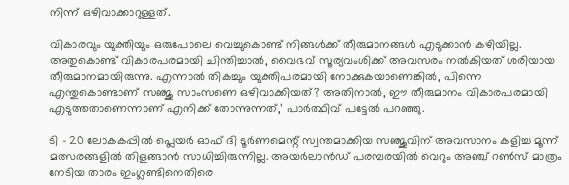നിന്ന് ഒഴിവാക്കാറുള്ളത്.

വികാരവും യുക്തിയും ഒരുപോലെ വെച്ചുകൊണ്ട് നിങ്ങള്‍ക്ക് തീരുമാനങ്ങള്‍ എടുക്കാന്‍ കഴിയില്ല. അതുകൊണ്ട് വികാരപരമായി ചിന്തിച്ചാല്‍, വൈഭവ് സൂര്യവംശിക്ക് അവസരം നല്‍കിയത് ശരിയായ തീരുമാനമായിരുന്നു. എന്നാല്‍ തികച്ചും യുക്തിപരമായി നോക്കുകയാണെങ്കില്‍, പിന്നെ എന്തുകൊണ്ടാണ് സഞ്ജു സാംസണെ ഒഴിവാക്കിയത്? അതിനാല്‍, ഈ തീരുമാനം വികാരപരമായി എടുത്തതാണെന്നാണ് എനിക്ക് തോന്നുന്നത്,’ പാര്‍ത്ഥിവ് പട്ടേല്‍ പറഞ്ഞു.

ടി – 20 ലോകകപ്പില്‍ പ്ലെയര്‍ ഓഫ് ദി ടൂര്‍ണമെന്റ് സ്വന്തമാക്കിയ സഞ്ജുവിന് അവസാനം കളിച്ച മൂന്ന് മത്സരങ്ങളില്‍ തിളങ്ങാന്‍ സാധിച്ചിരുന്നില്ല. അയര്‍ലാന്‍ഡ് പരമ്പരയില്‍ വെറും അഞ്ച് റണ്‍സ് മാത്രം നേടിയ താരം ഇംഗ്ലണ്ടിനെതിരെ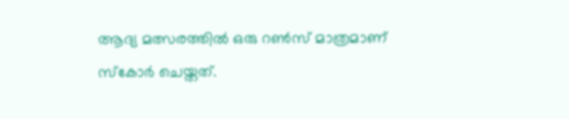ആദ്യ മത്സരത്തില്‍ ഒരു റണ്‍സ് മാത്രമാണ് സ്‌കോര്‍ ചെയ്തത്.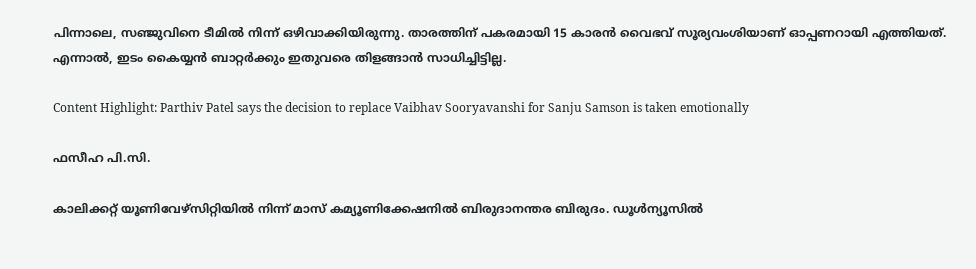പിന്നാലെ, സഞ്ജുവിനെ ടീമില്‍ നിന്ന് ഒഴിവാക്കിയിരുന്നു. താരത്തിന് പകരമായി 15 കാരന്‍ വൈഭവ് സൂര്യവംശിയാണ് ഓപ്പണറായി എത്തിയത്. എന്നാല്‍, ഇടം കൈയ്യന്‍ ബാറ്റര്‍ക്കും ഇതുവരെ തിളങ്ങാന്‍ സാധിച്ചിട്ടില്ല.

Content Highlight: Parthiv Patel says the decision to replace Vaibhav Sooryavanshi for Sanju Samson is taken emotionally

ഫസീഹ പി.സി.

കാലിക്കറ്റ് യൂണിവേഴ്‌സിറ്റിയില്‍ നിന്ന് മാസ് കമ്യൂണിക്കേഷനില്‍ ബിരുദാനന്തര ബിരുദം. ഡൂള്‍ന്യൂസില്‍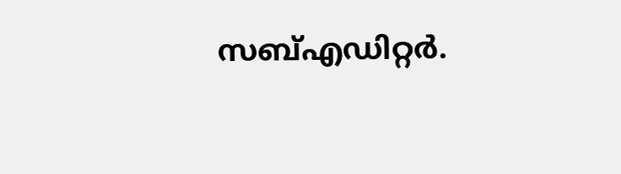സബ്എഡിറ്റര്‍.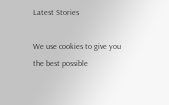Latest Stories

We use cookies to give you the best possible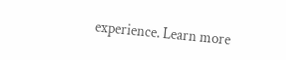experience. Learn more